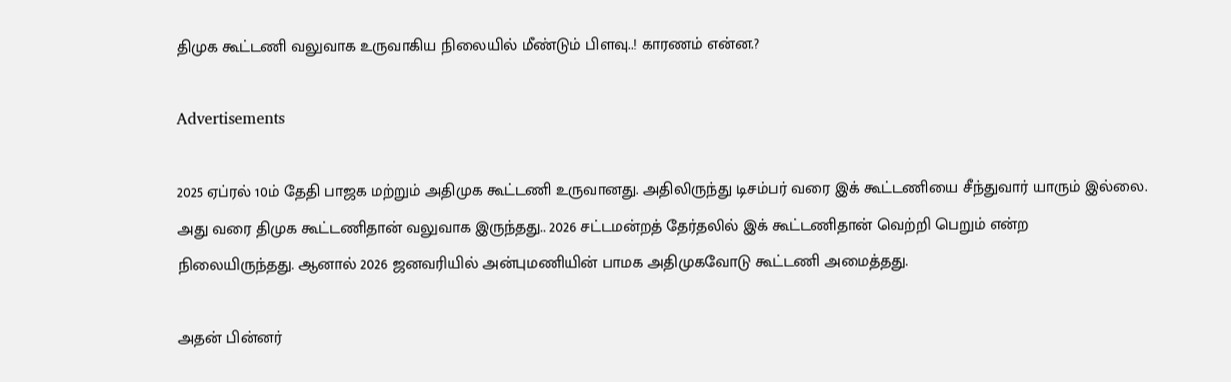திமுக கூட்டணி வலுவாக உருவாகிய நிலையில் மீண்டும் பிளவு..! காரணம் என்ன.?

Advertisements

2025 ஏப்ரல் 10ம் தேதி பாஜக மற்றும் அதிமுக கூட்டணி உருவானது. அதிலிருந்து டிசம்பர் வரை இக் கூட்டணியை சீந்துவார் யாரும் இல்லை. அது வரை திமுக கூட்டணிதான் வலுவாக இருந்தது.. 2026 சட்டமன்றத் தேர்தலில் இக் கூட்டணிதான் வெற்றி பெறும் என்ற நிலையிருந்தது. ஆனால் 2026 ஜனவரியில் அன்புமணியின் பாமக அதிமுகவோடு கூட்டணி அமைத்தது.

அதன் பின்னர்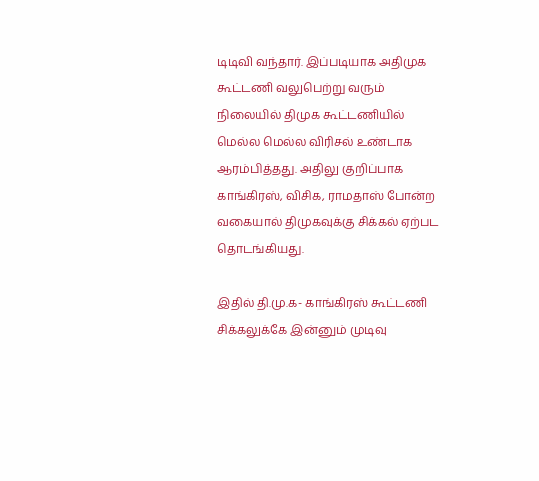டிடிவி வந்தார். இப்படியாக அதிமுக கூட்டணி வலுபெற்று வரும் நிலையில் திமுக கூட்டணியில் மெல்ல மெல்ல விரிசல் உண்டாக ஆரம்பித்தது. அதிலு குறிப்பாக காங்கிரஸ், விசிக, ராமதாஸ் போன்ற வகையால் திமுகவுக்கு சிக்கல் ஏற்பட தொடங்கியது.

இதில் தி.மு.க- காங்கிரஸ் கூட்டணி சிக்கலுக்கே இன்னும் முடிவு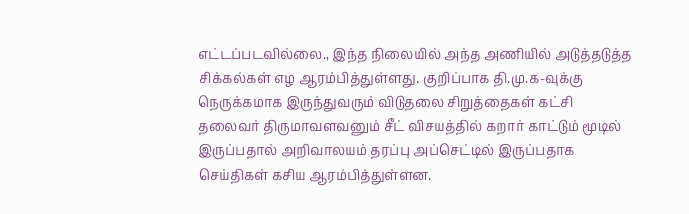எட்டப்படவில்லை., இந்த நிலையில் அந்த அணியில் அடுத்தடுத்த சிக்கல்கள் எழ ஆரம்பித்துள்ளது. குறிப்பாக தி.மு.க-வுக்கு நெருக்கமாக இருந்துவரும் விடுதலை சிறுத்தைகள் கட்சி தலைவர் திருமாவளவனும் சீட் விசயத்தில் கறார் காட்டும் மூடில் இருப்பதால் அறிவாலயம் தரப்பு அப்செட்டில் இருப்பதாக செய்திகள் கசிய ஆரம்பித்துள்ளன.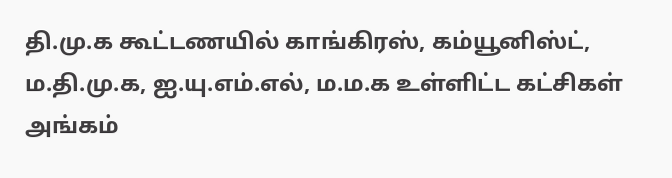தி.மு.க கூட்டணயில் காங்கிரஸ், கம்யூனிஸ்ட், ம.தி.மு.க, ஐ.யு.எம்.எல், ம.ம.க உள்ளிட்ட கட்சிகள் அங்கம்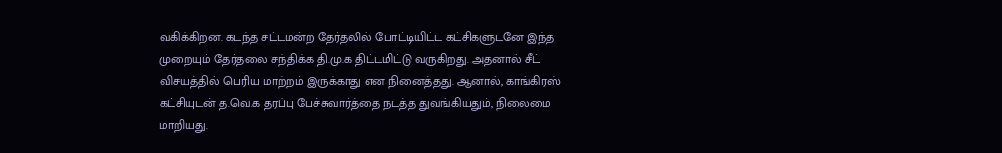வகிக்கிறன. கடந்த சட்டமன்ற தேர்தலில் போட்டியிட்ட கட்சிகளுடனே இந்த முறையும் தேர்தலை சந்திக்க தி.மு.க திட்டமிட்டு வருகிறது. அதனால் சீட் விசயத்தில் பெரிய மாற்றம் இருக்காது என நினைத்தது. ஆனால், காங்கிரஸ் கட்சியுடன் த.வெ.க தரப்பு பேச்சுவார்த்தை நடத்த துவங்கியதும், நிலைமை மாறியது.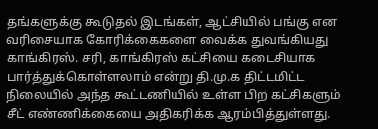தங்களுக்கு கூடுதல் இடங்கள், ஆட்சியில் பங்கு என வரிசையாக கோரிக்கைகளை வைக்க துவங்கியது காங்கிரஸ். சரி, காங்கிரஸ் கட்சியை கடைசியாக பார்த்துக்கொள்ளலாம் என்று தி.மு.க திட்டமிட்ட நிலையில் அந்த கூட்டணியில் உள்ள பிற கட்சிகளும் சீட் எண்ணிக்கையை அதிகரிக்க ஆரம்பித்துள்ளது.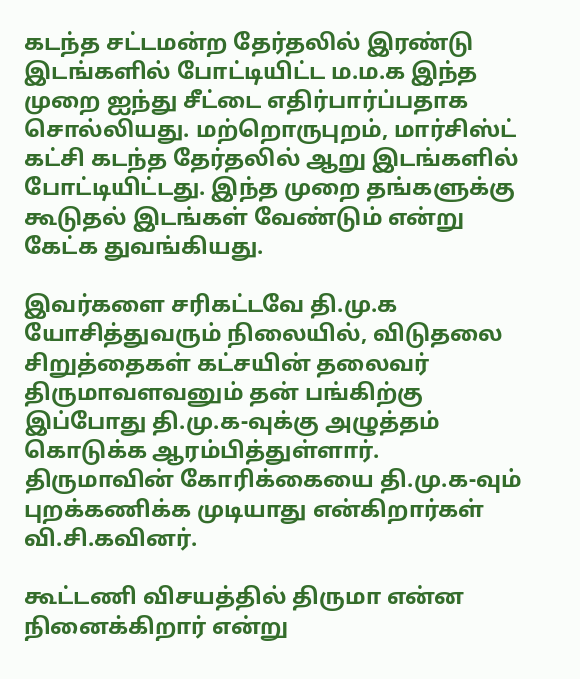கடந்த சட்டமன்ற தேர்தலில் இரண்டு இடங்களில் போட்டியிட்ட ம.ம.க இந்த முறை ஐந்து சீட்டை எதிர்பார்ப்பதாக சொல்லியது. மற்றொருபுறம், மார்சிஸ்ட் கட்சி கடந்த தேர்தலில் ஆறு இடங்களில் போட்டியிட்டது. இந்த முறை தங்களுக்கு கூடுதல் இடங்கள் வேண்டும் என்று கேட்க துவங்கியது.

இவர்களை சரிகட்டவே தி.மு.க யோசித்துவரும் நிலையில், விடுதலை சிறுத்தைகள் கட்சயின் தலைவர் திருமாவளவனும் தன் பங்கிற்கு இப்போது தி.மு.க-வுக்கு அழுத்தம் கொடுக்க ஆரம்பித்துள்ளார். திருமாவின் கோரிக்கையை தி.மு.க-வும் புறக்கணிக்க முடியாது என்கிறார்கள் வி.சி.கவினர்.

கூட்டணி விசயத்தில் திருமா என்ன நினைக்கிறார் என்று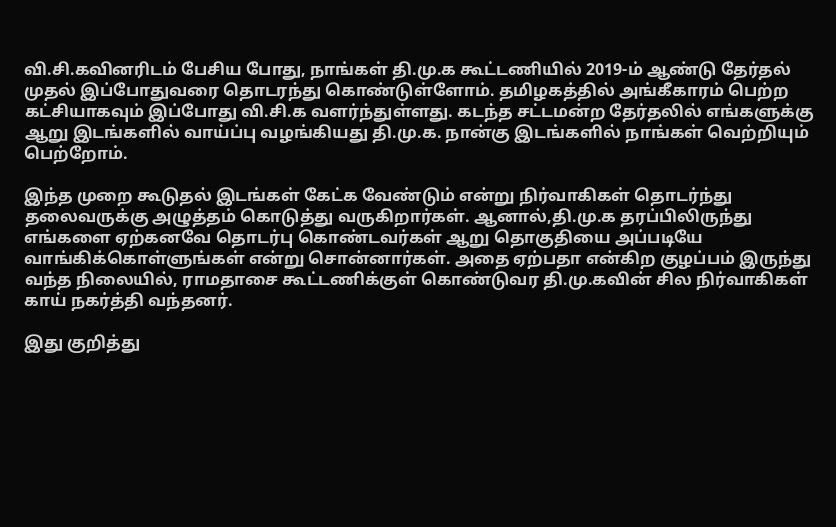வி.சி.கவினரிடம் பேசிய போது, நாங்கள் தி.மு.க கூட்டணியில் 2019-ம் ஆண்டு தேர்தல் முதல் இப்போதுவரை தொடரந்து கொண்டுள்ளோம். தமிழகத்தில் அங்கீகாரம் பெற்ற கட்சியாகவும் இப்போது வி.சி.க வளர்ந்துள்ளது. கடந்த சட்டமன்ற தேர்தலில் எங்களுக்கு ஆறு இடங்களில் வாய்ப்பு வழங்கியது தி.மு.க. நான்கு இடங்களில் நாங்கள் வெற்றியும் பெற்றோம்.

இந்த முறை கூடுதல் இடங்கள் கேட்க வேண்டும் என்று நிர்வாகிகள் தொடர்ந்து தலைவருக்கு அழுத்தம் கொடுத்து வருகிறார்கள். ஆனால்,தி.மு.க தரப்பிலிருந்து எங்களை ஏற்கனவே தொடர்பு கொண்டவர்கள் ஆறு தொகுதியை அப்படியே வாங்கிக்கொள்ளுங்கள் என்று சொன்னார்கள். அதை ஏற்பதா என்கிற குழப்பம் இருந்து வந்த நிலையில், ராமதாசை கூட்டணிக்குள் கொண்டுவர தி.மு.கவின் சில நிர்வாகிகள் காய் நகர்த்தி வந்தனர்.

இது குறித்து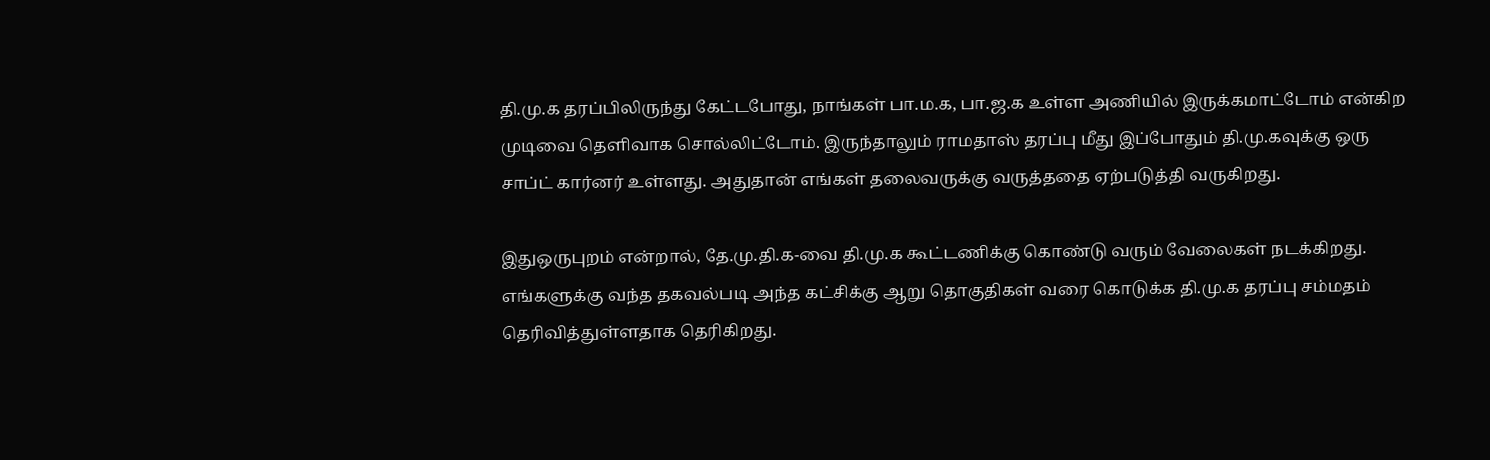தி.மு.க தரப்பிலிருந்து கேட்டபோது, நாங்கள் பா.ம.க, பா.ஜ.க உள்ள அணியில் இருக்கமாட்டோம் என்கிற முடிவை தெளிவாக சொல்லிட்டோம். இருந்தாலும் ராமதாஸ் தரப்பு மீது இப்போதும் தி.மு.கவுக்கு ஒரு சாப்ட் கார்னர் உள்ளது. அதுதான் எங்கள் தலைவருக்கு வருத்ததை ஏற்படுத்தி வருகிறது.

இதுஒருபுறம் என்றால், தே.மு.தி.க-வை தி.மு.க கூட்டணிக்கு கொண்டு வரும் வேலைகள் நடக்கிறது. எங்களுக்கு வந்த தகவல்படி அந்த கட்சிக்கு ஆறு தொகுதிகள் வரை கொடுக்க தி.மு.க தரப்பு சம்மதம் தெரிவித்துள்ளதாக தெரிகிறது.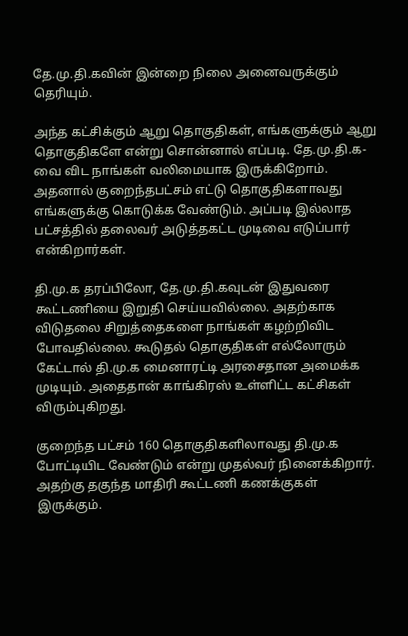தே.மு.தி.கவின் இன்றை நிலை அனைவருக்கும் தெரியும்.

அந்த கட்சிக்கும் ஆறு தொகுதிகள், எங்களுக்கும் ஆறு தொகுதிகளே என்று சொன்னால் எப்படி. தே.மு.தி.க-வை விட நாங்கள் வலிமையாக இருக்கிறோம். அதனால் குறைந்தபட்சம் எட்டு தொகுதிகளாவது எங்களுக்கு கொடுக்க வேண்டும். அப்படி இல்லாத பட்சத்தில் தலைவர் அடுத்தகட்ட முடிவை எடுப்பார் என்கிறார்கள்.

தி.மு.க தரப்பிலோ, தே.மு.தி.கவுடன் இதுவரை கூட்டணியை இறுதி செய்யவில்லை. அதற்காக விடுதலை சிறுத்தைகளை நாங்கள் கழற்றிவிட போவதில்லை. கூடுதல் தொகுதிகள் எல்லோரும் கேட்டால் தி.மு.க மைனாரட்டி அரசைதான அமைக்க முடியும். அதைதான் காங்கிரஸ் உள்ளிட்ட கட்சிகள் விரும்புகிறது.

குறைந்த பட்சம் 160 தொகுதிகளிலாவது தி.மு.க போட்டியிட வேண்டும் என்று முதல்வர் நினைக்கிறார். அதற்கு தகுந்த மாதிரி கூட்டணி கணக்குகள் இருக்கும்.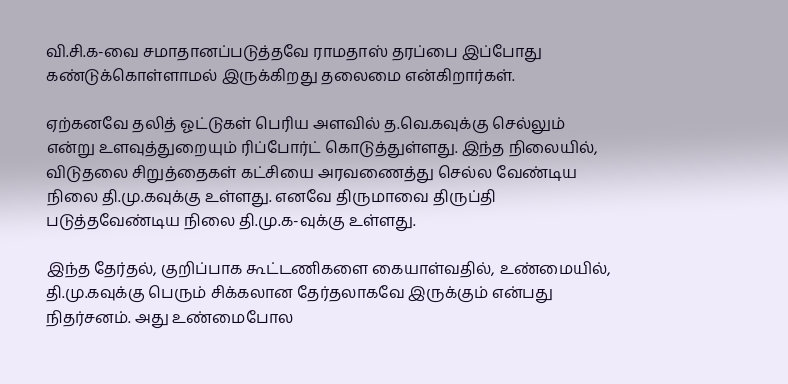வி.சி.க-வை சமாதானப்படுத்தவே ராமதாஸ் தரப்பை இப்போது கண்டுக்கொள்ளாமல் இருக்கிறது தலைமை என்கிறார்கள்.

ஏற்கனவே தலித் ஓட்டுகள் பெரிய அளவில் த.வெ.கவுக்கு செல்லும் என்று உளவுத்துறையும் ரிப்போர்ட் கொடுத்துள்ளது. இந்த நிலையில், விடுதலை சிறுத்தைகள் கட்சியை அரவணைத்து செல்ல வேண்டிய நிலை தி.மு.கவுக்கு உள்ளது. எனவே திருமாவை திருப்தி படுத்தவேண்டிய நிலை தி.மு.க-வுக்கு உள்ளது.

இந்த தேர்தல், குறிப்பாக கூட்டணிகளை கையாள்வதில், உண்மையில், தி.மு.கவுக்கு பெரும் சிக்கலான தேர்தலாகவே இருக்கும் என்பது நிதர்சனம். அது உண்மைபோல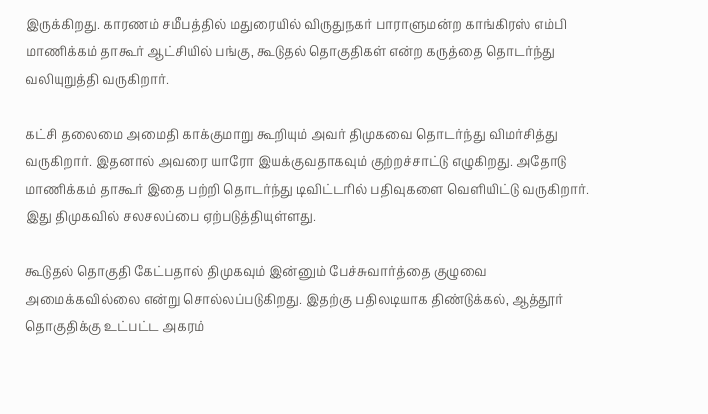இருக்கிறது. காரணம் சமீபத்தில் மதுரையில் விருதுநகர் பாராளுமன்ற காங்கிரஸ் எம்பி மாணிக்கம் தாகூர் ஆட்சியில் பங்கு, கூடுதல் தொகுதிகள் என்ற கருத்தை தொடர்ந்து வலியுறுத்தி வருகிறார்.

கட்சி தலைமை அமைதி காக்குமாறு கூறியும் அவர் திமுகவை தொடர்ந்து விமர்சித்து வருகிறார். இதனால் அவரை யாரோ இயக்குவதாகவும் குற்றச்சாட்டு எழுகிறது. அதோடு மாணிக்கம் தாகூர் இதை பற்றி தொடர்ந்து டிவிட்டரில் பதிவுகளை வெளியிட்டு வருகிறார். இது திமுகவில் சலசலப்பை ஏற்படுத்தியுள்ளது.

கூடுதல் தொகுதி கேட்பதால் திமுகவும் இன்னும் பேச்சுவார்த்தை குழுவை அமைக்கவில்லை என்று சொல்லப்படுகிறது. இதற்கு பதிலடியாக திண்டுக்கல், ஆத்தூர் தொகுதிக்கு உட்பட்ட அகரம்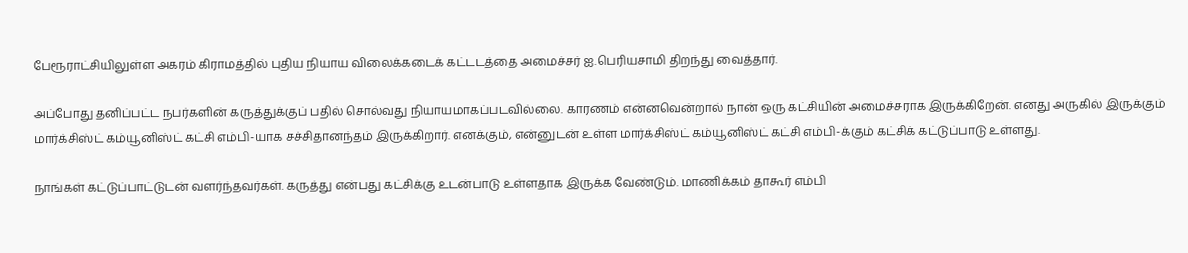பேரூராட்சியிலுள்ள அகரம் கிராமத்தில் புதிய நியாய விலைக்கடைக் கட்டடத்தை அமைச்சர் ஐ.பெரியசாமி திறந்து வைத்தார்.

அப்போது தனிப்பட்ட நபர்களின் கருத்துக்குப் பதில் சொல்வது நியாயமாகப்படவில்லை. காரணம் என்னவென்றால் நான் ஒரு கட்சியின் அமைச்சராக இருக்கிறேன். எனது அருகில் இருக்கும் மார்க்சிஸ்ட் கம்யூனிஸ்ட் கட்சி எம்பி-யாக சச்சிதானந்தம் இருக்கிறார். எனக்கும், என்னுடன் உள்ள மார்க்சிஸ்ட் கம்யூனிஸ்ட் கட்சி எம்பி-க்கும் கட்சிக் கட்டுப்பாடு உள்ளது.

நாங்கள் கட்டுப்பாட்டுடன் வளர்ந்தவர்கள். கருத்து என்பது கட்சிக்கு உடன்பாடு உள்ளதாக இருக்க வேண்டும். மாணிக்கம் தாகூர் எம்பி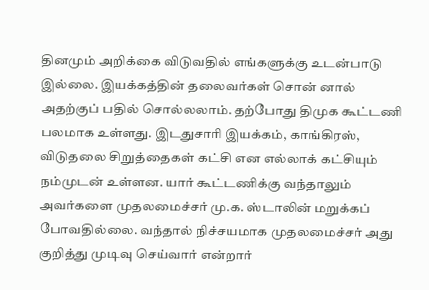தினமும் அறிக்கை விடுவதில் எங்களுக்கு உடன்பாடு இல்லை. இயக்கத்தின் தலைவர்கள் சொன் னால் அதற்குப் பதில் சொல்லலாம். தற்போது திமுக கூட்டணி பலமாக உள்ளது. இடதுசாரி இயக்கம், காங்கிரஸ், விடுதலை சிறுத்தைகள் கட்சி என எல்லாக் கட்சியும் நம்முடன் உள்ளன. யார் கூட்டணிக்கு வந்தாலும் அவர்களை முதலமைச்சர் மு.க. ஸ்டாலின் மறுக்கப் போவதில்லை. வந்தால் நிச்சயமாக முதலமைச்சர் அது குறித்து முடிவு செய்வார் என்றார்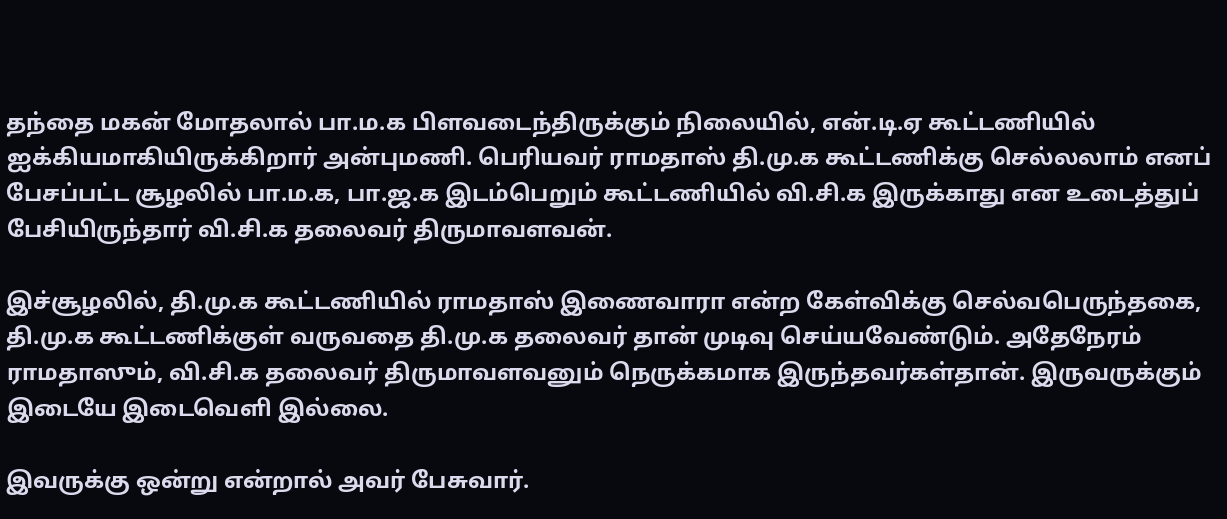தந்தை மகன் மோதலால் பா.ம.க பிளவடைந்திருக்கும் நிலையில், என்.டி.ஏ கூட்டணியில் ஐக்கியமாகியிருக்கிறார் அன்புமணி. பெரியவர் ராமதாஸ் தி.மு.க கூட்டணிக்கு செல்லலாம் எனப் பேசப்பட்ட சூழலில் பா.ம.க, பா.ஜ.க இடம்பெறும் கூட்டணியில் வி.சி.க இருக்காது என உடைத்துப் பேசியிருந்தார் வி.சி.க தலைவர் திருமாவளவன்.

இச்சூழலில், தி.மு.க கூட்டணியில் ராமதாஸ் இணைவாரா என்ற கேள்விக்கு செல்வபெருந்தகை, தி.மு.க கூட்டணிக்குள் வருவதை தி.மு.க தலைவர் தான் முடிவு செய்யவேண்டும். அதேநேரம் ராமதாஸும், வி.சி.க தலைவர் திருமாவளவனும் நெருக்கமாக இருந்தவர்கள்தான். இருவருக்கும் இடையே இடைவெளி இல்லை.

இவருக்கு ஒன்று என்றால் அவர் பேசுவார்.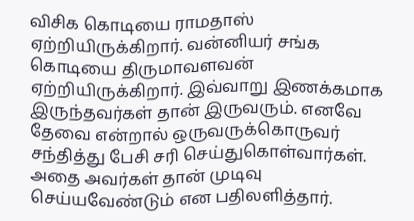விசிக கொடியை ராமதாஸ் ஏற்றியிருக்கிறார். வன்னியர் சங்க கொடியை திருமாவளவன் ஏற்றியிருக்கிறார். இவ்வாறு இணக்கமாக இருந்தவர்கள் தான் இருவரும். எனவே தேவை என்றால் ஒருவருக்கொருவர் சந்தித்து பேசி சரி செய்துகொள்வார்கள். அதை அவர்கள் தான் முடிவு செய்யவேண்டும் என பதிலளித்தார்.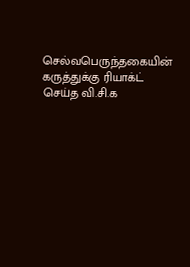செல்வபெருந்தகையின் கருத்துக்கு ரியாக்ட் செய்த வி.சி.க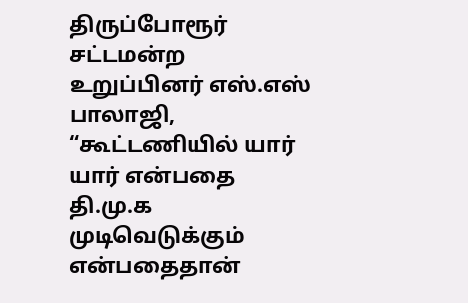திருப்போரூர் சட்டமன்ற உறுப்பினர் எஸ்.எஸ் பாலாஜி, “கூட்டணியில் யார் யார் என்பதை தி.மு.க முடிவெடுக்கும் என்பதைதான்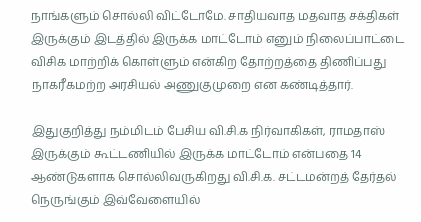நாங்களும் சொல்லி விட்டோமே. சாதியவாத மதவாத சக்திகள் இருக்கும் இடத்தில் இருக்க மாட்டோம் எனும் நிலைப்பாட்டை விசிக மாற்றிக் கொள்ளும் என்கிற தோற்றத்தை திணிப்பது நாகரீகமற்ற அரசியல் அணுகுமுறை என கண்டித்தார்.

இதுகுறித்து நம்மிடம் பேசிய வி.சி.க நிர்வாகிகள், ராமதாஸ் இருக்கும் கூட்டணியில் இருக்க மாட்டோம் என்பதை 14 ஆண்டுகளாக சொல்லிவருகிறது வி.சி.க. சட்டமன்றத் தேர்தல் நெருங்கும் இவ்வேளையில்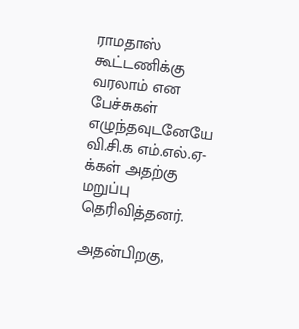ராமதாஸ் கூட்டணிக்கு வரலாம் என பேச்சுகள் எழுந்தவுடனேயே வி.சி.க எம்.எல்.ஏ-க்கள் அதற்கு மறுப்பு தெரிவித்தனர்.

அதன்பிறகு,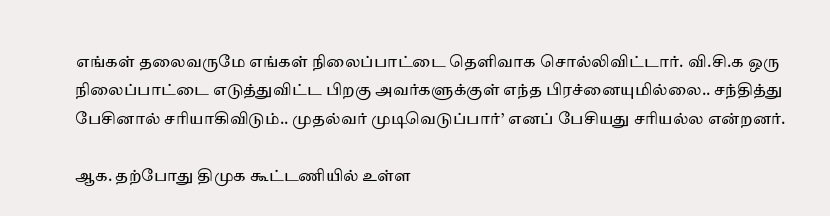எங்கள் தலைவருமே எங்கள் நிலைப்பாட்டை தெளிவாக சொல்லிவிட்டார். வி.சி.க ஒரு நிலைப்பாட்டை எடுத்துவிட்ட பிறகு அவர்களுக்குள் எந்த பிரச்னையுமில்லை.. சந்தித்து பேசினால் சரியாகிவிடும்.. முதல்வர் முடிவெடுப்பார்’ எனப் பேசியது சரியல்ல என்றனர்.

ஆக. தற்போது திமுக கூட்டணியில் உள்ள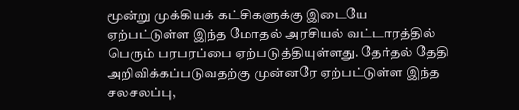மூன்று முக்கியக் கட்சிகளுக்கு இடையே ஏற்பட்டுள்ள இந்த மோதல் அரசியல் வட்டாரத்தில் பெரும் பரபரப்பை ஏற்படுத்தியுள்ளது. தேர்தல் தேதி அறிவிக்கப்படுவதற்கு முன்னரே ஏற்பட்டுள்ள இந்த சலசலப்பு,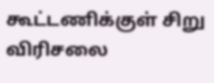கூட்டணிக்குள் சிறு விரிசலை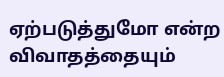ஏற்படுத்துமோ என்ற விவாதத்தையும்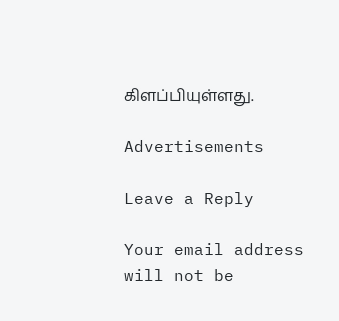கிளப்பியுள்ளது.

Advertisements

Leave a Reply

Your email address will not be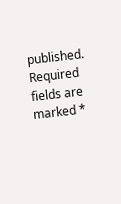published. Required fields are marked *